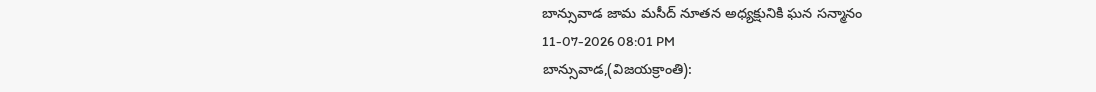బాన్సువాడ జామ మసీద్ నూతన అధ్యక్షునికి ఘన సన్మానం
11-07-2026 08:01 PM
బాన్సువాడ,(విజయక్రాంతి):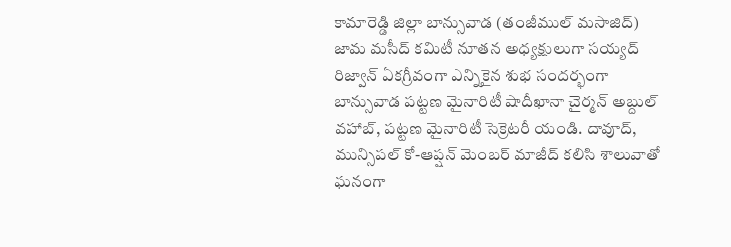కామారెడ్డి జిల్లా బాన్సువాడ (తంజీముల్ మసాజిద్) జామ మసీద్ కమిటీ నూతన అధ్యక్షులుగా సయ్యద్ రిజ్వాన్ ఏకగ్రీవంగా ఎన్నికైన శుభ సందర్భంగా బాన్సువాడ పట్టణ మైనారిటీ షాదీఖానా చైర్మన్ అబ్దుల్ వహాబ్, పట్టణ మైనారిటీ సెక్రెటరీ యండి. దావూద్, మున్సిపల్ కో-ఆప్షన్ మెంబర్ మాజీద్ కలిసి శాలువాతో ఘనంగా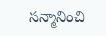సన్మానించి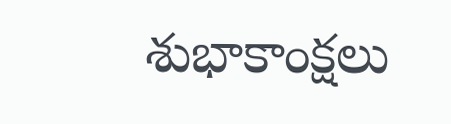శుభాకాంక్షలు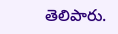తెలిపారు.